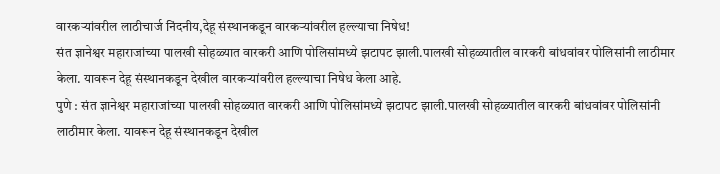वारकऱ्यांवरील लाठीचार्ज निंदनीय,देहू संस्थानकडून वारकऱ्यांवरील हल्ल्याचा निषेध!
संत ज्ञानेश्वर महाराजांच्या पालखी सोहळ्यात वारकरी आणि पोलिसांमध्ये झटापट झाली.पालखी सोहळ्यातील वारकरी बांधवांवर पोलिसांनी लाठीमार केला. यावरून देहू संस्थानकडून देखील वारकऱ्यांवरील हल्ल्याचा निषेध केला आहे.
पुणे : संत ज्ञानेश्वर महाराजांच्या पालखी सोहळ्यात वारकरी आणि पोलिसांमध्ये झटापट झाली.पालखी सोहळ्यातील वारकरी बांधवांवर पोलिसांनी लाठीमार केला. यावरून देहू संस्थानकडून देखील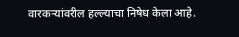वारकऱ्यांवरील हल्ल्याचा निषेध केला आहे.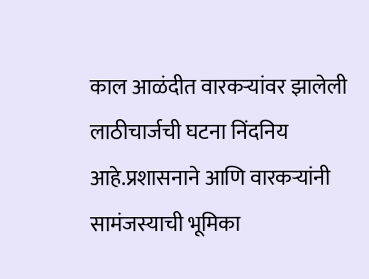काल आळंदीत वारकऱ्यांवर झालेली लाठीचार्जची घटना निंदनिय आहे.प्रशासनाने आणि वारकऱ्यांनी सामंजस्याची भूमिका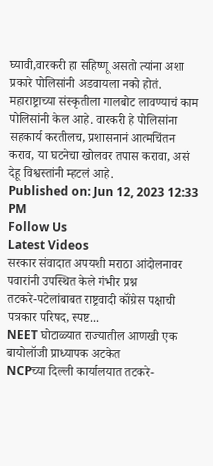घ्यावी,वारकरी हा सहिष्णू असतो त्यांना अशा प्रकारे पोलिसांनी अडवायला नको होतं. महाराष्ट्राच्या संस्कृतीला गालबोट लावण्याचं काम पोलिसांनी केल आहे. वारकरी हे पोलिसांना सहकार्य करतीलच, प्रशासनानं आत्मचिंतन कराव, या घटनेचा खोलवर तपास करावा, असं देहू विश्वस्तांनी म्हटलं आहे.
Published on: Jun 12, 2023 12:33 PM
Follow Us
Latest Videos
सरकार संवादात अपयशी मराठा आंदोलनावर पवारांनी उपस्थित केले गंभीर प्रश्न
तटकरे-पटेलांबाबत राष्ट्रवादी कॉंग्रेस पक्षाची पत्रकार परिषद, स्पष्ट...
NEET घोटाळ्यात राज्यातील आणखी एक बायोलॉजी प्राध्यापक अटकेत
NCPच्या दिल्ली कार्यालयात तटकरे-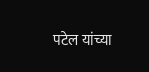पटेल यांच्या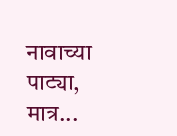नावाच्या पाट्या, मात्र...